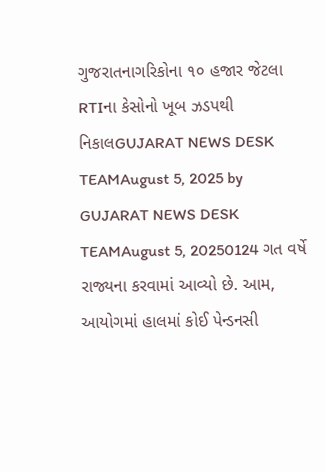ગુજરાતનાગરિકોના ૧૦ હજાર જેટલા RTIના કેસોનો ખૂબ ઝડપથી નિકાલGUJARAT NEWS DESK TEAMAugust 5, 2025 by GUJARAT NEWS DESK TEAMAugust 5, 20250124 ગત વર્ષે રાજ્યના કરવામાં આવ્યો છે. આમ, આયોગમાં હાલમાં કોઈ પેન્ડનસી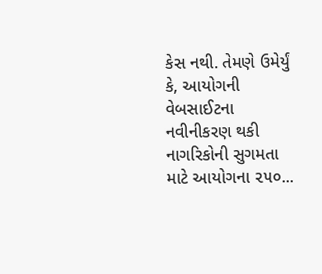કેસ નથી. તેમણે ઉમેર્યું કે, આયોગની વેબસાઈટના નવીનીકરણ થકી નાગરિકોની સુગમતા માટે આયોગના ૨૫૦...